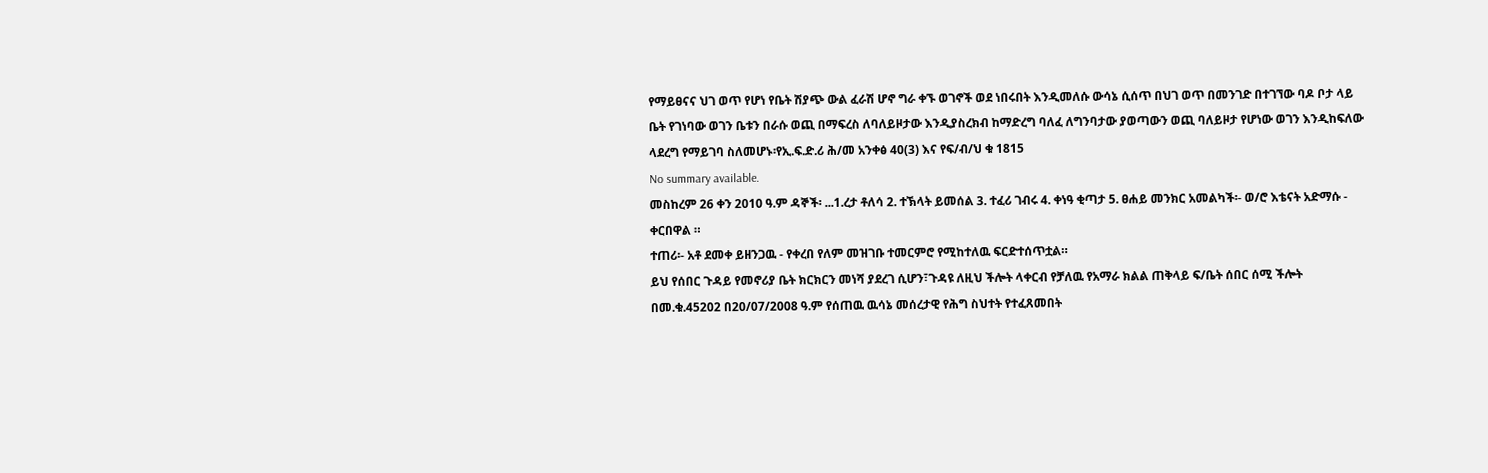የማይፀናና ህገ ወጥ የሆነ የቤት ሽያጭ ውል ፈራሽ ሆኖ ግራ ቀኙ ወገኖች ወደ ነበሩበት እንዲመለሱ ውሳኔ ሲሰጥ በህገ ወጥ በመንገድ በተገኘው ባዶ ቦታ ላይ ቤት የገነባው ወገን ቤቱን በራሱ ወጪ በማፍረስ ለባለይዞታው እንዲያስረክብ ከማድረግ ባለፈ ለግንባታው ያወጣውን ወጪ ባለይዞታ የሆነው ወገን እንዲከፍለው ላደረግ የማይገባ ስለመሆኑ፡የኢ.ፍ.ድ.ሪ ሕ/መ አንቀፅ 40(3) እና የፍ/ብ/ህ ቁ 1815
No summary available.
መስከረም 26 ቀን 2010 ዓ.ም ዳኞች፡ ...1.ረታ ቶለሳ 2. ተኽላት ይመሰል 3. ተፈሪ ገብሩ 4. ቀነዓ ቂጣታ 5. ፀሐይ መንክር አመልካች፡- ወ/ሮ እቴናት አድማሱ - ቀርበዋል ።
ተጠሪ፡- አቶ ደመቀ ይዘንጋዉ - የቀረበ የለም መዝገቡ ተመርምሮ የሚከተለዉ ፍርድተሰጥቷል።
ይህ የሰበር ጉዳይ የመኖሪያ ቤት ክርክርን መነሻ ያደረገ ሲሆን፣ጉዳዩ ለዚህ ችሎት ላቀርብ የቻለዉ የአማራ ክልል ጠቅላይ ፍ/ቤት ሰበር ሰሚ ችሎት በመ.ቁ.45202 በ20/07/2008 ዓ.ም የሰጠዉ ዉሳኔ መሰረታዊ የሕግ ስህተት የተፈጸመበት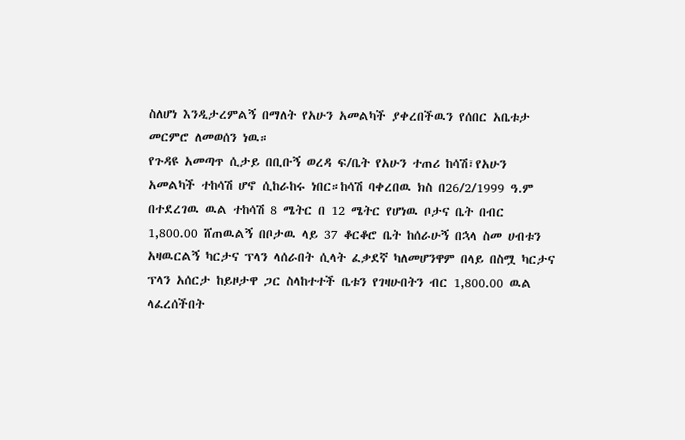ስለሆነ እንዲታረምልኝ በማለት የአሁን አመልካች ያቀረበችዉን የሰበር አቤቱታ መርምሮ ለመወሰን ነዉ።
የጉዳዩ አመጣጥ ሲታይ በቢቡኝ ወረዳ ፍ/ቤት የአሁን ተጠሪ ከሳሽ፣የአሁን አመልካች ተከሳሽ ሆኖ ሲከራከሩ ነበር።ከሳሽ ባቀረበዉ ክስ በ26/2/1999 ዓ.ም በተደረገዉ ዉል ተከሳሽ 8 ሜትር በ 12 ሜትር የሆነዉ ቦታና ቤት በብር 1,800.00 ሸጠዉልኝ በቦታዉ ላይ 37 ቆርቆሮ ቤት ከሰራሁኝ በኋላ ስመ ሀብቱን አዛዉርልኝ ካርታና ፕላን ላሰራበት ሲላት ፈቃደኛ ካለመሆንዋም በላይ በስሟ ካርታና ፕላን አሰርታ ከይዞታዋ ጋር ስላከተተች ቤቱን የገዛሁበትን ብር 1,800.00 ዉል ላፈረሰችበት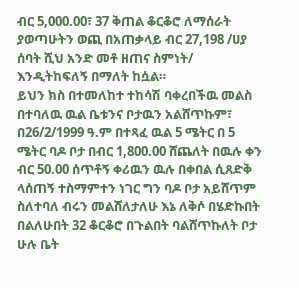ብር 5,000.00፣ 37 ቅጠል ቆርቆሮ ለማሰራት ያወጣሁትን ወጪ በአጠቃላይ ብር 27,198 /ሀያ ሰባት ሺህ አንድ መቶ ዘጠና ስምነት/ እንዲትከፍለኝ በማለት ከሷል።
ይህን ክስ በተመለከተ ተከሳሽ ባቀረበችዉ መልስ በተባለዉ ዉል ቤቱንና ቦታዉን አልሸጥኩም፣ በ26/2/1999 ዓ.ም በተጻፈ ዉል 5 ሜትር በ 5 ሜትር ባዶ ቦታ በብር 1,800.00 ሸጨለት በዉሉ ቀን ብር 50.00 ሰጥቶኝ ቀሪዉን ዉሉ በቀበል ሲጸድቅ ላሰጠኝ ተስማምተን ነገር ግን ባዶ ቦታ አይሸጥም ስለተባለ ብሩን መልሸለታለሁ እኔ ለቅሶ በሄድኩበት በልለሁበት 32 ቆርቆሮ በጉልበት ባልሸጥኩለት ቦታ ሁሉ ቤት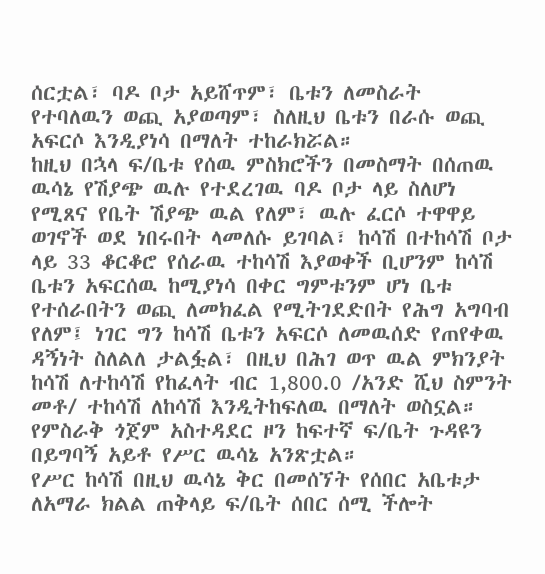ሰርቷል፣ ባዶ ቦታ አይሸጥም፣ ቤቱን ለመስራት የተባለዉን ወጪ አያወጣም፣ ስለዚህ ቤቱን በራሱ ወጪ አፍርሶ እንዲያነሳ በማለት ተከራክሯል።
ከዚህ በኋላ ፍ/ቤቱ የሰዉ ምስክሮችን በመስማት በሰጠዉ ዉሳኔ የሽያጭ ዉሉ የተደረገዉ ባዶ ቦታ ላይ ስለሆነ የሚጸና የቤት ሽያጭ ዉል የለም፣ ዉሉ ፈርሶ ተዋዋይ ወገኖች ወደ ነበሩበት ላመለሱ ይገባል፣ ከሳሽ በተከሳሽ ቦታ ላይ 33 ቆርቆሮ የሰራዉ ተከሳሽ እያወቀች ቢሆንም ከሳሽ ቤቱን አፍርሰዉ ከሚያነሳ በቀር ግምቱንም ሆነ ቤቱ የተሰራበትን ወጪ ለመክፈል የሚትገደድበት የሕግ አግባብ የለም፤ ነገር ግን ከሳሽ ቤቱን አፍርሶ ለመዉሰድ የጠየቀዉ ዳኝነት ስለልለ ታልፏል፣ በዚህ በሕገ ወጥ ዉል ምክንያት ከሳሽ ለተከሳሽ የከፈላት ብር 1,800.0 /አንድ ሺህ ስምንት መቶ/ ተከሳሽ ለከሳሽ እንዲትከፍለዉ በማለት ወስኗል። የምስራቅ ጎጀም አስተዳደር ዞን ከፍተኛ ፍ/ቤት ጉዳዩን በይግባኝ አይቶ የሥር ዉሳኔ አንጽቷል።
የሥር ከሳሽ በዚህ ዉሳኔ ቅር በመሰኘት የሰበር አቤቱታ ለአማራ ክልል ጠቅላይ ፍ/ቤት ሰበር ሰሚ ችሎት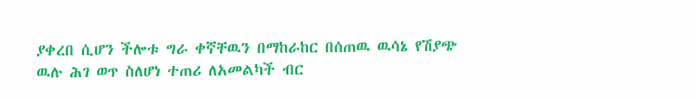ያቀረበ ሲሆን ችሎቱ ግራ ቀኛቸዉን በማከራከር በሰጠዉ ዉሳኔ የሽያጭ ዉሉ ሕገ ወጥ ስለሆነ ተጠሪ ለአመልካች ብር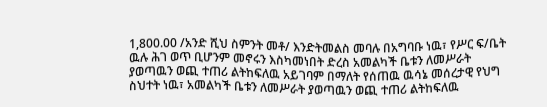1,800.00 /አንድ ሺህ ስምንት መቶ/ እንድትመልስ መባሉ በአግባቡ ነዉ፣ የሥር ፍ/ቤት ዉሉ ሕገ ወጥ ቢሆንም መኖሩን እስካመነበት ድረስ አመልካች ቤቱን ለመሥራት ያወጣዉን ወጪ ተጠሪ ልትከፍለዉ አይገባም በማለት የሰጠዉ ዉሳኔ መሰረታዊ የህግ ስህተት ነዉ፣ አመልካች ቤቱን ለመሥራት ያወጣዉን ወጪ ተጠሪ ልትከፍለዉ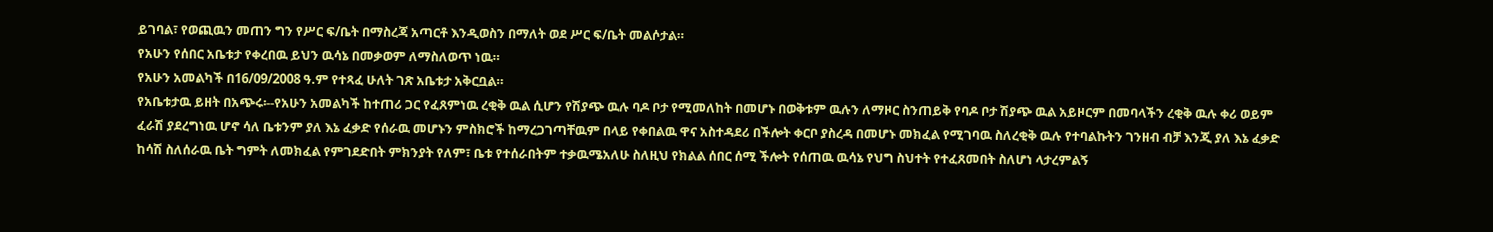ይገባል፣ የወጪዉን መጠን ግን የሥር ፍ/ቤት በማስረጃ አጣርቶ እንዲወስን በማለት ወደ ሥር ፍ/ቤት መልሶታል።
የአሁን የሰበር አቤቱታ የቀረበዉ ይህን ዉሳኔ በመቃወም ለማስለወጥ ነዉ።
የአሁን አመልካች በ16/09/2008 ዓ.ም የተጻፈ ሁለት ገጽ አቤቱታ አቅርቧል።
የአቤቱታዉ ይዘት በአጭሩ፡--የአሁን አመልካች ከተጠሪ ጋር የፈጸምነዉ ረቂቅ ዉል ሲሆን የሽያጭ ዉሉ ባዶ ቦታ የሚመለከት በመሆኑ በወቅቱም ዉሉን ለማዞር ስንጠይቅ የባዶ ቦታ ሽያጭ ዉል አይዞርም በመባላችን ረቂቅ ዉሉ ቀሪ ወይም ፈራሽ ያደረግነዉ ሆኖ ሳለ ቤቱንም ያለ እኔ ፈቃድ የሰራዉ መሆኑን ምስክሮች ከማረጋገጣቸዉም በላይ የቀበልዉ ዋና አስተዳደሪ በችሎት ቀርቦ ያስረዳ በመሆኑ መክፈል የሚገባዉ ስለረቂቅ ዉሉ የተባልኩትን ገንዘብ ብቻ እንጂ ያለ እኔ ፈቃድ ከሳሽ ስለሰራዉ ቤት ግምት ለመክፈል የምገደድበት ምክንያት የለም፣ ቤቱ የተሰራበትም ተቃዉሜአለሁ ስለዚህ የክልል ሰበር ሰሚ ችሎት የሰጠዉ ዉሳኔ የህግ ስህተት የተፈጸመበት ስለሆነ ላታረምልኝ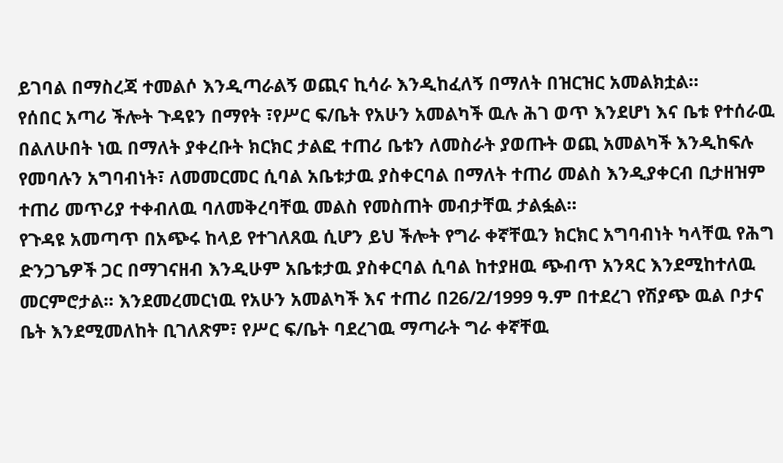ይገባል በማስረጃ ተመልሶ እንዲጣራልኝ ወጪና ኪሳራ እንዲከፈለኝ በማለት በዝርዝር አመልክቷል።
የሰበር አጣሪ ችሎት ጉዳዩን በማየት ፣የሥር ፍ/ቤት የአሁን አመልካች ዉሉ ሕገ ወጥ እንደሆነ እና ቤቱ የተሰራዉ በልለሁበት ነዉ በማለት ያቀረቡት ክርክር ታልፎ ተጠሪ ቤቱን ለመስራት ያወጡት ወጪ አመልካች እንዲከፍሉ የመባሉን አግባብነት፣ ለመመርመር ሲባል አቤቱታዉ ያስቀርባል በማለት ተጠሪ መልስ እንዲያቀርብ ቢታዘዝም ተጠሪ መጥሪያ ተቀብለዉ ባለመቅረባቸዉ መልስ የመስጠት መብታቸዉ ታልፏል።
የጉዳዩ አመጣጥ በአጭሩ ከላይ የተገለጸዉ ሲሆን ይህ ችሎት የግራ ቀኛቸዉን ክርክር አግባብነት ካላቸዉ የሕግ ድንጋጌዎች ጋር በማገናዘብ እንዲሁም አቤቱታዉ ያስቀርባል ሲባል ከተያዘዉ ጭብጥ አንጻር እንደሚከተለዉ መርምሮታል። እንደመረመርነዉ የአሁን አመልካች እና ተጠሪ በ26/2/1999 ዓ.ም በተደረገ የሽያጭ ዉል ቦታና ቤት እንደሚመለከት ቢገለጽም፣ የሥር ፍ/ቤት ባደረገዉ ማጣራት ግራ ቀኛቸዉ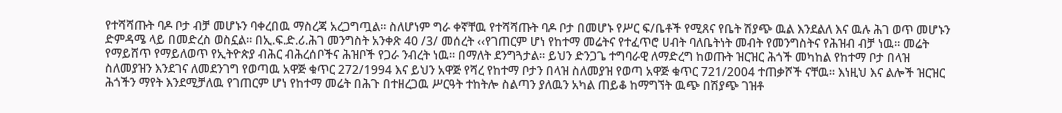የተሻሻጡት ባዶ ቦታ ብቻ መሆኑን ባቀረበዉ ማስረጃ አረጋግጧል። ስለሆነም ግራ ቀኛቸዉ የተሻሻጡት ባዶ ቦታ በመሆኑ የሥር ፍ/ቤቶች የሚጸና የቤት ሽያጭ ዉል እንደልለ እና ዉሉ ሕገ ወጥ መሆኑን ድምዳሜ ላይ በመድረስ ወስኗል። በኢ.ፍ.ድ.ሪ.ሕገ መንግስት አንቀጽ 40 /3/ መሰረት ‹‹የገጠርም ሆነ የከተማ መሬትና የተፈጥሮ ሀብት ባለቤትነት መብት የመንግስትና የሕዝብ ብቻ ነዉ። መሬት የማይሸጥ የማይለወጥ የኢትዮጵያ ብሕር ብሕረሰቦችና ሕዝቦች የጋራ ንብረት ነዉ። በማለት ደንግጓታል። ይህን ድንጋጌ ተግባራዊ ለማድረግ ከወጡት ዝርዝር ሕጎች መካከል የከተማ ቦታ በላዝ ስለመያዝን እንደገና ለመደንገግ የወጣዉ አዋጅ ቁጥር 272/1994 እና ይህን አዋጅ የሻረ የከተማ ቦታን በላዝ ስለመያዝ የወጣ አዋጅ ቁጥር 721/2004 ተጠቃሾች ናቸዉ። እነዚህ እና ልሎች ዝርዝር ሕጎችን ማየት እንደሚቻለዉ የገጠርም ሆነ የከተማ መሬት በሕጉ በተዘረጋዉ ሥርዓት ተከትሎ ስልጣን ያለዉን አካል ጠይቆ ከማግኘት ዉጭ በሽያጭ ገዝቶ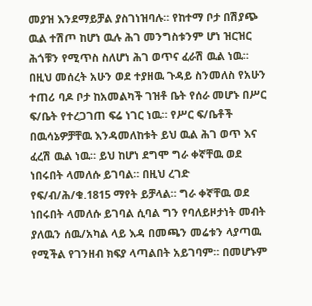መያዝ እንደማይቻል ያስገነዝባሉ። የከተማ ቦታ በሽያጭ ዉል ተሽጦ ከሆነ ዉሉ ሕገ መንግስቱንም ሆነ ዝርዝር ሕጎቹን የሚጥስ ስለሆነ ሕገ ወጥና ፈራሽ ዉል ነዉ።
በዚህ መሰረት አሁን ወደ ተያዘዉ ጉዳይ ስንመለስ የአሁን ተጠሪ ባዶ ቦታ ከአመልካች ገዝቶ ቤት የሰራ መሆኑ በሥር ፍ/ቤት የተረጋገጠ ፍሬ ነገር ነዉ። የሥር ፍ/ቤቶች በዉሳኔዎቻቸዉ እንዳመለከቱት ይህ ዉል ሕገ ወጥ እና ፈረሽ ዉል ነዉ። ይህ ከሆነ ደግሞ ግራ ቀኛቸዉ ወደ ነበሩበት ላመለሱ ይገባል። በዚህ ረገድ የፍ/ብ/ሕ/ቁ.1815 ማየት ይቻላል። ግራ ቀኛቸዉ ወደ ነበሩበት ላመለሱ ይገባል ሲባል ግን የባለይዞታነት መብት ያለዉን ሰዉ/አካል ላይ እዳ በመጫን መሬቱን ላያጣዉ የሚችል የገንዘብ ክፍያ ላጣልበት አይገባም። በመሆኑም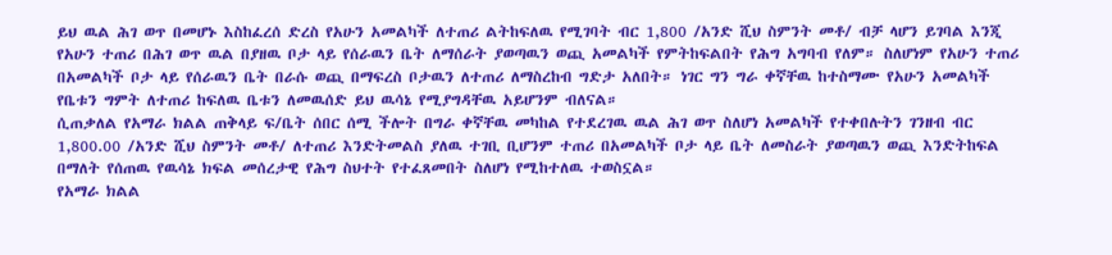ይህ ዉል ሕገ ወጥ በመሆኑ እስከፈረሰ ድረስ የአሁን አመልካች ለተጠሪ ልትከፍለዉ የሚገባት ብር 1,800 /አንድ ሺህ ስምንት መቶ/ ብቻ ላሆን ይገባል እንጂ የአሁን ተጠሪ በሕገ ወጥ ዉል በያዘዉ ቦታ ላይ የሰራዉን ቤት ለማሰራት ያወጣዉን ወጪ አመልካች የምትከፍልበት የሕግ አግባብ የለም። ስለሆነም የአሁን ተጠሪ በአመልካች ቦታ ላይ የሰራዉን ቤት በራሱ ወጪ በማፍረስ ቦታዉን ለተጠሪ ለማስረከብ ግድታ አለበት። ነገር ግን ግራ ቀኛቸዉ ከተስማሙ የአሁን አመልካች የቤቱን ግምት ለተጠሪ ከፍለዉ ቤቱን ለመዉሰድ ይህ ዉሳኔ የሚያግዳቸዉ አይሆንም ብለናል።
ሲጠቃለል የአማራ ክልል ጠቅላይ ፍ/ቤት ሰበር ሰሚ ችሎት በግራ ቀኛቸዉ መካከል የተደረገዉ ዉል ሕገ ወጥ ስለሆነ አመልካች የተቀበሉትን ገንዘብ ብር 1,800.00 /አንድ ሺህ ስምንት መቶ/ ለተጠሪ እንድትመልስ ያለዉ ተገቢ ቢሆንም ተጠሪ በአመልካች ቦታ ላይ ቤት ለመስራት ያወጣዉን ወጪ እንድትከፍል በማለት የሰጠዉ የዉሳኔ ክፍል መሰረታዊ የሕግ ስህተት የተፈጸመበት ስለሆነ የሚከተለዉ ተወስኗል።
የአማራ ክልል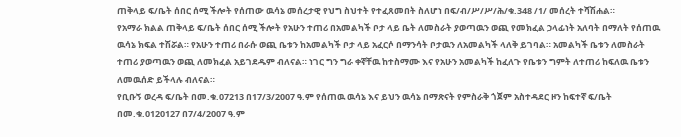ጠቅላይ ፍ/ቤት ሰበር ሰሚ ችሎት የሰጠው ዉሳኔ መሰረታዊ የህግ ስህተት የተፈጸመበት ስለሆነ በፍ/ብ/ሥ/ሥ/ሕ/ቁ.348 /1/ መሰረት ተሻሽሐል።
የአማራ ክልል ጠቅላይ ፍ/ቤት ሰበር ሰሚ ችሎት የአሁን ተጠሪ በአመልካች ቦታ ላይ ቤት ለመስራት ያወጣዉን ወጪ የመክፈል ኃላፊነት አለባት በማለት የሰጠዉ ዉሳኔ ክፍል ተሽሯል። የአሁን ተጠሪ በራሱ ወጪ ቤቱን ከአመልካች ቦታ ላይ አፈርሶ በማንሳት ቦታዉን ለአመልካች ላለቅ ይገባል። አመልካች ቤቱን ለመስራት ተጠሪ ያወጣዉን ወጪ ለመክፈል አይገደዱም ብለናል። ነገር ግን ግራ ቀኛቸዉ ከተስማሙ እና የአሁን አመልካች ከፈለጉ የቤቱን ግምት ለተጠሪ ከፍለዉ ቤቱን ለመዉሰድ ይችላሉ ብለናል።
የቢቡኝ ወረዳ ፍ/ቤት በመ.ቁ.07213 በ17/3/2007 ዓ.ም የሰጠዉ ዉሳኔ እና ይህን ዉሳኔ በማጽናት የምስራቅ ጎጀም አስተዳደር ዞን ከፍተኛ ፍ/ቤት በመ.ቁ.0120127 በ7/4/2007 ዓ.ም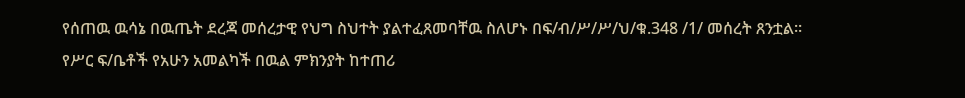የሰጠዉ ዉሳኔ በዉጤት ደረጃ መሰረታዊ የህግ ስህተት ያልተፈጸመባቸዉ ስለሆኑ በፍ/ብ/ሥ/ሥ/ህ/ቁ.348 /1/ መሰረት ጸንቷል።
የሥር ፍ/ቤቶች የአሁን አመልካች በዉል ምክንያት ከተጠሪ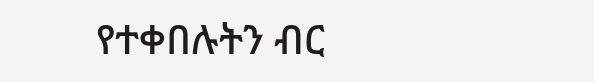የተቀበሉትን ብር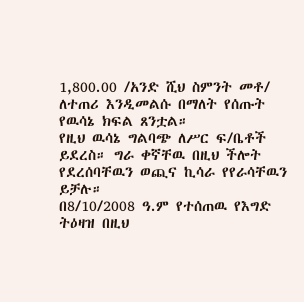1,800.00 /አንድ ሺህ ስምንት መቶ/ ለተጠሪ እንዲመልሱ በማለት የሰጡት የዉሳኔ ክፍል ጸንቷል።
የዚህ ዉሳኔ ግልባጭ ለሥር ፍ/ቤቶች ይደረስ። ግራ ቀኛቸዉ በዚህ ችሎት የደረሰባቸዉን ወጪና ኪሳራ የየራሳቸዉን ይቻሉ።
በ8/10/2008 ዓ.ም የተሰጠዉ የእግድ ትዕዛዝ በዚህ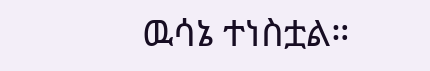ዉሳኔ ተነስቷል።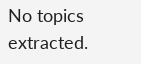No topics extracted.